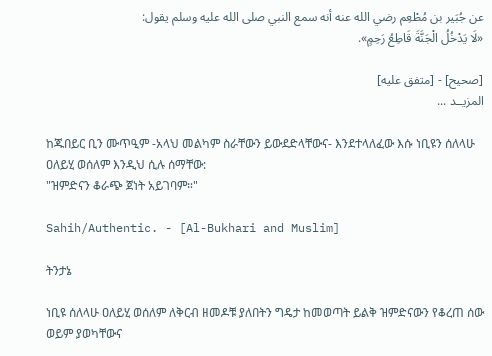عن جُبَير بن مُطْعِم رضي الله عنه أنه سمع النبي صلى الله عليه وسلم يقول:
«لَا يَدْخُلُ الْجَنَّةَ قَاطِعُ رَحِمٍ».

[صحيح] - [متفق عليه]
المزيــد ...

ከጁበይር ቢን ሙጥዒም -አላህ መልካም ስራቸውን ይውደድላቸውና- እንደተላለፈው እሱ ነቢዩን ሰለላሁ ዐለይሂ ወሰለም እንዲህ ሲሉ ሰማቸው:
"ዝምድናን ቆራጭ ጀነት አይገባም።"

Sahih/Authentic. - [Al-Bukhari and Muslim]

ትንታኔ

ነቢዩ ሰለላሁ ዐለይሂ ወሰለም ለቅርብ ዘመዶቹ ያለበትን ግዴታ ከመወጣት ይልቅ ዝምድናውን የቆረጠ ሰው ወይም ያወካቸውና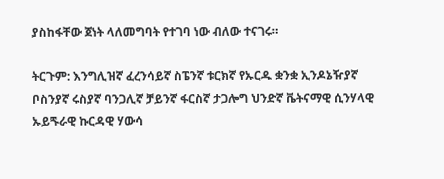ያስከፋቸው ጀነት ላለመግባት የተገባ ነው ብለው ተናገሩ።

ትርጉም: እንግሊዝኛ ፈረንሳይኛ ስፔንኛ ቱርክኛ የኡርዱ ቋንቋ ኢንዶኔዥያኛ ቦስንያኛ ሩስያኛ ባንጋሊኛ ቻይንኛ ፋርስኛ ታጋሎግ ህንድኛ ቬትናማዊ ሲንሃላዊ ኡይጙራዊ ኩርዳዊ ሃውሳ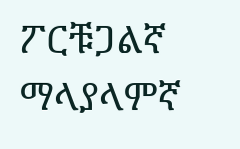ፖርቹጋልኛ ማላያላምኛ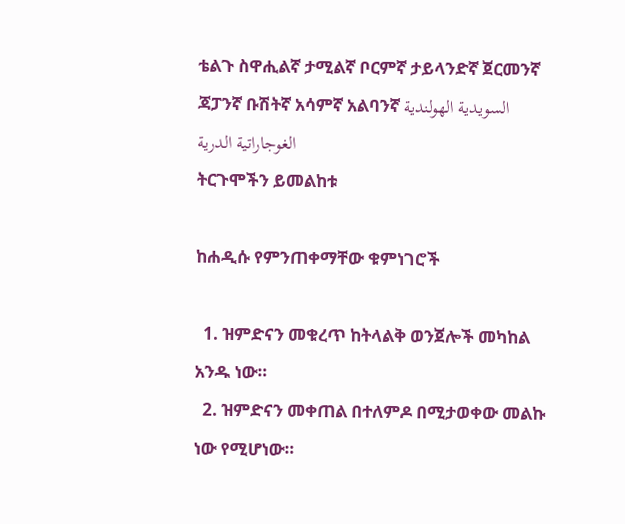ቴልጉ ስዋሒልኛ ታሚልኛ ቦርምኛ ታይላንድኛ ጀርመንኛ ጃፓንኛ ቡሽትኛ አሳምኛ አልባንኛ السويدية الهولندية الغوجاراتية الدرية
ትርጉሞችን ይመልከቱ

ከሐዲሱ የምንጠቀማቸው ቁምነገሮች

  1. ዝምድናን መቁረጥ ከትላልቅ ወንጀሎች መካከል አንዱ ነው።
  2. ዝምድናን መቀጠል በተለምዶ በሚታወቀው መልኩ ነው የሚሆነው።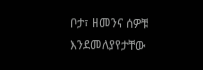ቦታ፣ ዘመንና ሰዎቹ እንደመለያየታቸው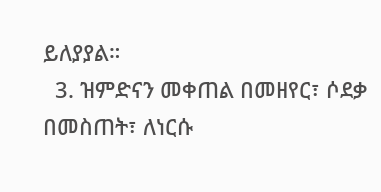ይለያያል።
  3. ዝምድናን መቀጠል በመዘየር፣ ሶደቃ በመስጠት፣ ለነርሱ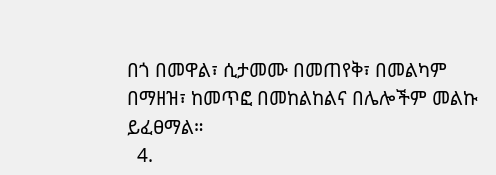በጎ በመዋል፣ ሲታመሙ በመጠየቅ፣ በመልካም በማዘዝ፣ ከመጥፎ በመከልከልና በሌሎችም መልኩ ይፈፀማል።
  4.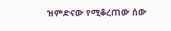ዝምድናው የሚቆረጠው ሰው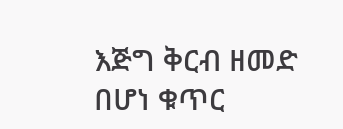እጅግ ቅርብ ዘመድ በሆነ ቁጥር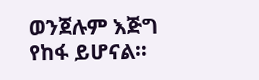ወንጀሉም እጅግ የከፋ ይሆናል።